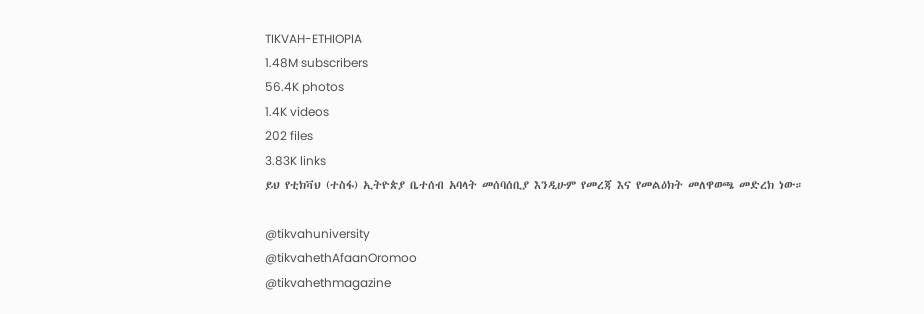TIKVAH-ETHIOPIA
1.48M subscribers
56.4K photos
1.4K videos
202 files
3.83K links
ይህ የቲክቫህ (ተስፋ) ኢትዮጵያ ቤተሰብ አባላት መሰባሰቢያ እንዲሁም የመረጃ እና የመልዕክት መለዋወጫ መድረክ ነው።

@tikvahuniversity
@tikvahethAfaanOromoo
@tikvahethmagazine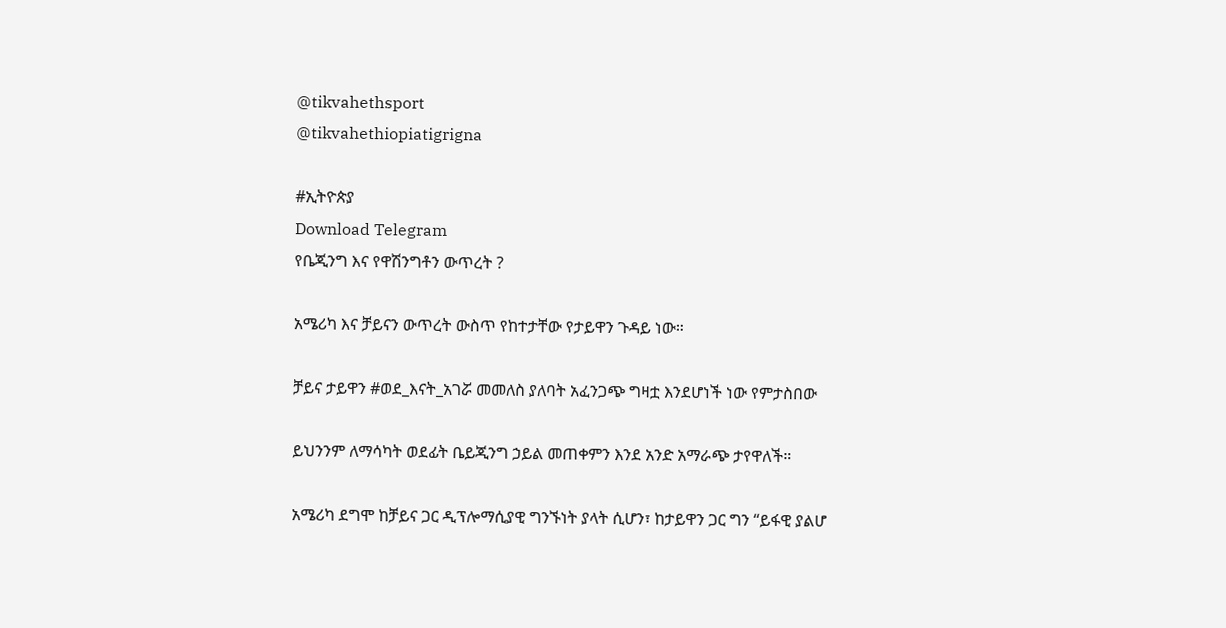@tikvahethsport
@tikvahethiopiatigrigna

#ኢትዮጵያ
Download Telegram
የቤጂንግ እና የዋሽንግቶን ውጥረት ?

አሜሪካ እና ቻይናን ውጥረት ውስጥ የከተታቸው የታይዋን ጉዳይ ነው።

ቻይና ታይዋን #ወደ_እናት_አገሯ መመለስ ያለባት አፈንጋጭ ግዛቷ እንደሆነች ነው የምታስበው

ይህንንም ለማሳካት ወደፊት ቤይጂንግ ኃይል መጠቀምን እንደ አንድ አማራጭ ታየዋለች።

አሜሪካ ደግሞ ከቻይና ጋር ዲፕሎማሲያዊ ግንኙነት ያላት ሲሆን፣ ከታይዋን ጋር ግን “ይፋዊ ያልሆ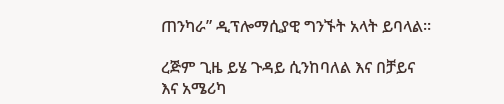ጠንካራ” ዲፕሎማሲያዊ ግንኙት አላት ይባላል።

ረጅም ጊዜ ይሄ ጉዳይ ሲንከባለል እና በቻይና እና አሜሪካ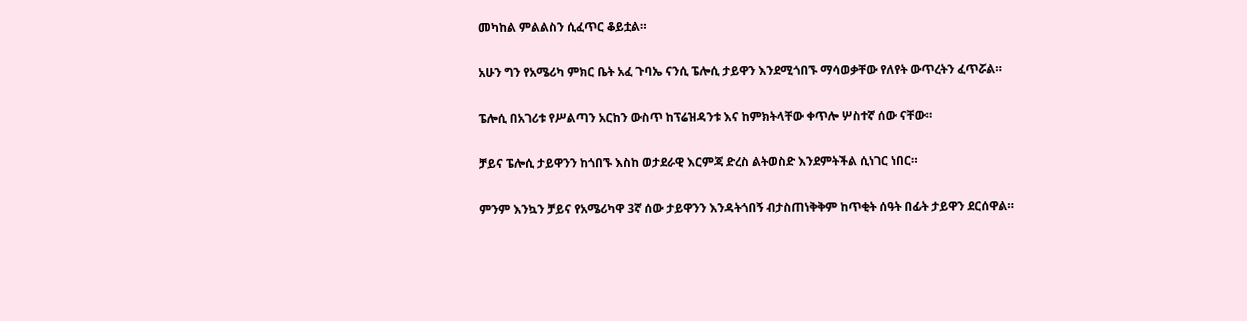መካከል ምልልስን ሲፈጥር ቆይቷል።

አሁን ግን የአሜሪካ ምክር ቤት አፈ ጉባኤ ናንሲ ፔሎሲ ታይዋን እንደሚጎበኙ ማሳወቃቸው የለየት ውጥረትን ፈጥሯል።

ፔሎሲ በአገሪቱ የሥልጣን አርከን ውስጥ ከፕሬዝዳንቱ እና ከምክትላቸው ቀጥሎ ሦስተኛ ሰው ናቸው።

ቻይና ፔሎሲ ታይዋንን ከጎበኙ እስከ ወታደራዊ እርምጃ ድረስ ልትወስድ እንደምትችል ሲነገር ነበር።

ምንም እንኳን ቻይና የአሜሪካዋ 3ኛ ሰው ታይዋንን እንዳትጎበኝ ብታስጠነቅቅም ከጥቂት ሰዓት በፊት ታይዋን ደርሰዋል።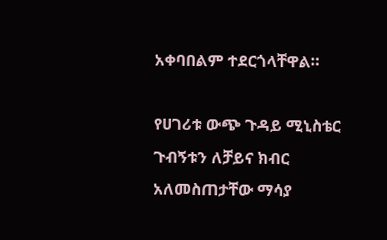አቀባበልም ተደርጎላቸዋል።

የሀገሪቱ ውጭ ጉዳይ ሚኒስቴር ጉብኝቱን ለቻይና ክብር አለመስጠታቸው ማሳያ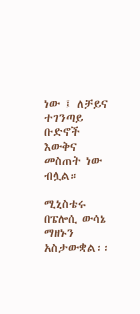ነው ፤ ለቻይና ተገንጣይ ቡድኖች እውቅና መስጠት ነው ብሏል።

ሚኒስቴሩ በፔሎሲ ውሳኔ ማዘኑን አስታውቋል፡፡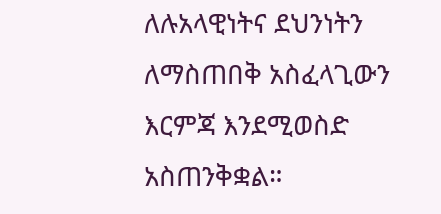ለሉአላዊነትና ደህንነትን ለማስጠበቅ አስፈላጊውን እርምጃ እንደሚወስድ አስጠንቅቋል።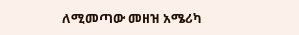ለሚመጣው መዘዝ አሜሪካ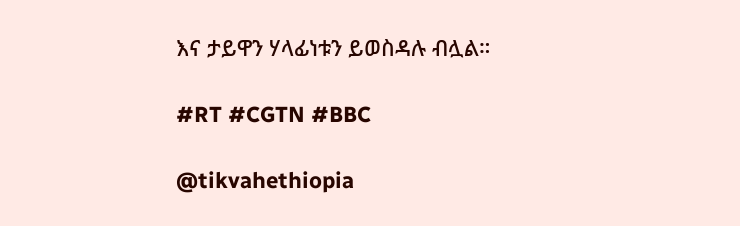እና ታይዋን ሃላፊነቱን ይወስዳሉ ብሏል።

#RT #CGTN #BBC

@tikvahethiopia